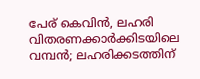പേര് കെവിൻ, ലഹരി വിതരണക്കാര്‍ക്കിടയിലെ വമ്പന്‍; ലഹരിക്കടത്തിന്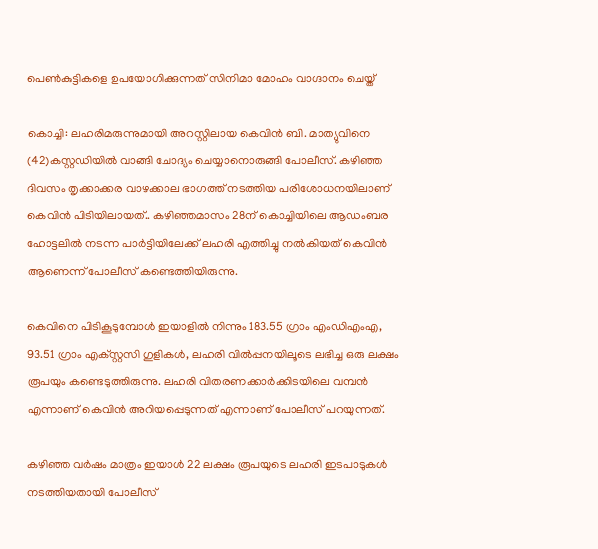പെൺകുട്ടികളെ ഉപയോഗിക്കുന്നത് സിനിമാ മോഹം വാഗ്ദാനം ചെയ്ത്

കൊച്ചി: ലഹരിമരുന്നുമായി അറസ്റ്റിലായ കെവിന്‍ ബി. മാത്യുവിനെ (42)കസ്റ്റഡിയില്‍ വാങ്ങി ചോദ്യം ചെയ്യാനൊരുങ്ങി പോലീസ്. കഴിഞ്ഞ ദിവസം തൃക്കാക്കര വാഴക്കാല ഭാഗത്ത് നടത്തിയ പരിശോധനയിലാണ് കെവിന്‍ പിടിയിലായത്.. കഴിഞ്ഞമാസം 28ന് കൊച്ചിയിലെ ആഡംബര ഹോട്ടലില്‍ നടന്ന പാര്‍ട്ടിയിലേക്ക് ലഹരി എത്തിച്ചു നല്‍കിയത് കെവിന്‍ ആണെന്ന് പോലീസ് കണ്ടെത്തിയിരുന്നു.

കെവിനെ പിടികൂടുമ്പോള്‍ ഇയാളില്‍ നിന്നും 183.55 ഗ്രാം എംഡിഎംഎ, 93.51 ഗ്രാം എക്‌സ്റ്റസി ഗുളികള്‍, ലഹരി വില്‍പ്പനയിലൂടെ ലഭിച്ച ഒരു ലക്ഷം രൂപയും കണ്ടെടുത്തിരുന്നു. ലഹരി വിതരണക്കാര്‍ക്കിടയിലെ വമ്പന്‍ എന്നാണ് കെവിന്‍ അറിയപ്പെടുന്നത് എന്നാണ് പോലീസ് പറയുന്നത്.

കഴിഞ്ഞ വര്‍ഷം മാത്രം ഇയാള്‍ 22 ലക്ഷം രൂപയുടെ ലഹരി ഇടപാടുകള്‍ നടത്തിയതായി പോലീസ്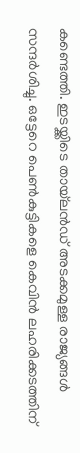കണ്ടെത്തി. ഇടയ്ക്കിടെ തായ്‌ലന്‍ഡ് അടക്കമുള്ള രാജ്യങ്ങള്‍ സന്ദര്‍ശിച്ചു. ഒട്ടേറെ പെണ്‍കുട്ടികളെ കെവിന്‍ ലഹരിക്കടത്തിന്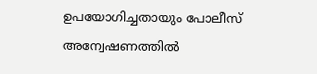ഉപയോഗിച്ചതായും പോലീസ് അന്വേഷണത്തില്‍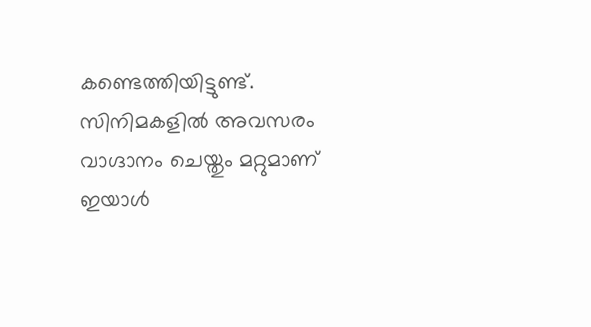കണ്ടെത്തിയിട്ടുണ്ട്. സിനിമകളില്‍ അവസരം വാഗ്ദാനം ചെയ്തും മറ്റുമാണ് ഇയാള്‍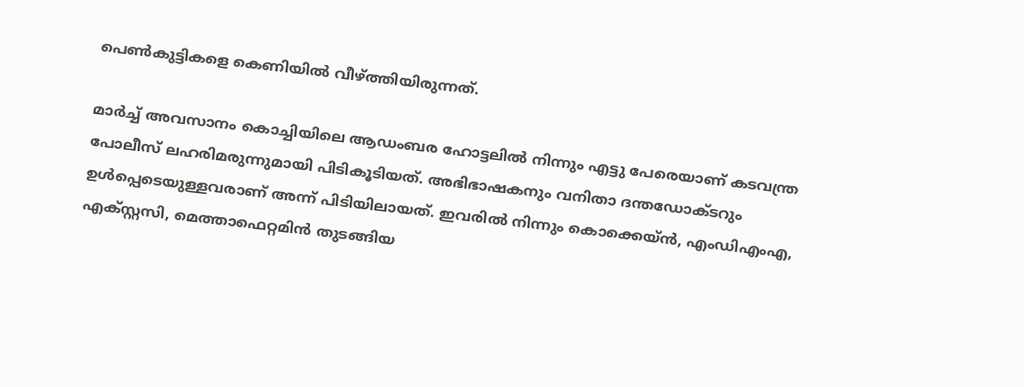പെണ്‍കുട്ടികളെ കെണിയില്‍ വീഴ്ത്തിയിരുന്നത്.

മാര്‍ച്ച് അവസാനം കൊച്ചിയിലെ ആഡംബര ഹോട്ടലില്‍ നിന്നും എട്ടു പേരെയാണ് കടവന്ത്ര പോലീസ് ലഹരിമരുന്നുമായി പിടികൂടിയത്. അഭിഭാഷകനും വനിതാ ദന്തഡോക്ടറും ഉള്‍പ്പെടെയുള്ളവരാണ് അന്ന് പിടിയിലായത്. ഇവരില്‍ നിന്നും കൊക്കെയ്ന്‍, എംഡിഎംഎ, എക്സ്റ്റസി, മെത്താഫെറ്റമിന്‍ തുടങ്ങിയ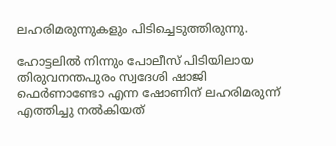ലഹരിമരുന്നുകളും പിടിച്ചെടുത്തിരുന്നു.

ഹോട്ടലില്‍ നിന്നും പോലീസ് പിടിയിലായ തിരുവനന്തപുരം സ്വദേശി ഷാജി ഫെര്‍ണാണ്ടോ എന്ന ഷോണിന് ലഹരിമരുന്ന് എത്തിച്ചു നല്‍കിയത്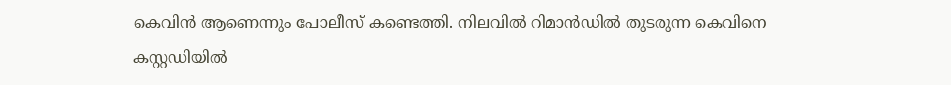കെവിന്‍ ആണെന്നും പോലീസ് കണ്ടെത്തി. നിലവില്‍ റിമാന്‍ഡില്‍ തുടരുന്ന കെവിനെ കസ്റ്റഡിയില്‍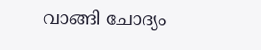വാങ്ങി ചോദ്യം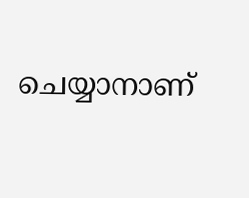ചെയ്യാനാണ്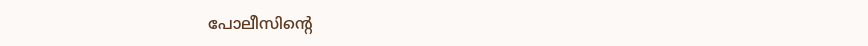പോലീസിന്‍റെ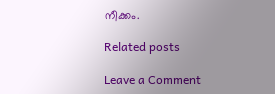നീക്കം.

Related posts

Leave a Comment